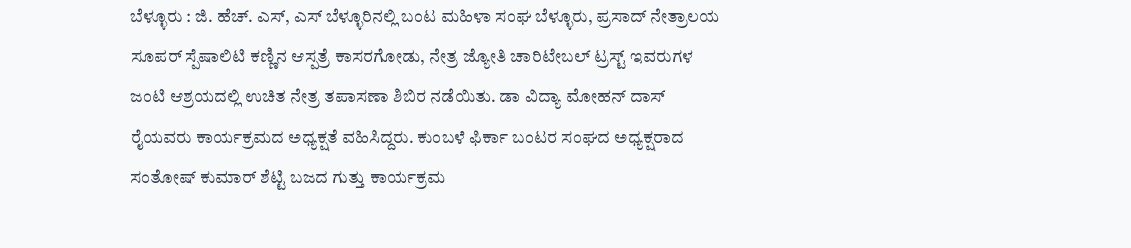ಬೆಳ್ಳೂರು : ಜಿ. ಹೆಚ್. ಎಸ್, ಎಸ್ ಬೆಳ್ಳೂರಿನಲ್ಲಿ ಬಂಟ ಮಹಿಳಾ ಸಂಘ ಬೆಳ್ಳೂರು, ಪ್ರಸಾದ್ ನೇತ್ರಾಲಯ ಸೂಪರ್ ಸ್ಪೆಷಾಲಿಟಿ ಕಣ್ಣಿನ ಆಸ್ಪತ್ರೆ ಕಾಸರಗೋಡು, ನೇತ್ರ ಜ್ಯೋತಿ ಚಾರಿಟೇಬಲ್ ಟ್ರಸ್ಟ್ ಇವರುಗಳ ಜಂಟಿ ಆಶ್ರಯದಲ್ಲಿ ಉಚಿತ ನೇತ್ರ ತಪಾಸಣಾ ಶಿಬಿರ ನಡೆಯಿತು. ಡಾ ವಿದ್ಯಾ ಮೋಹನ್ ದಾಸ್ ರೈಯವರು ಕಾರ್ಯಕ್ರಮದ ಅಧ್ಯಕ್ಷತೆ ವಹಿಸಿದ್ದರು. ಕುಂಬಳೆ ಫಿರ್ಕಾ ಬಂಟರ ಸಂಘದ ಅಧ್ಯಕ್ಷರಾದ ಸಂತೋಷ್ ಕುಮಾರ್ ಶೆಟ್ಟಿ ಬಜದ ಗುತ್ತು ಕಾರ್ಯಕ್ರಮ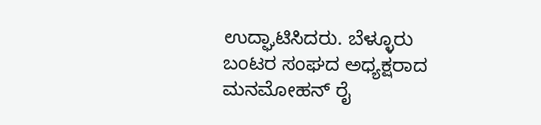ಉದ್ಘಾಟಿಸಿದರು. ಬೆಳ್ಳೂರು ಬಂಟರ ಸಂಘದ ಅಧ್ಯಕ್ಷರಾದ ಮನಮೋಹನ್ ರೈ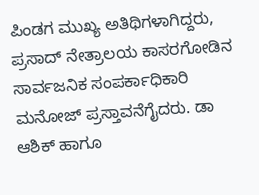ಪಿಂಡಗ ಮುಖ್ಯ ಅತಿಥಿಗಳಾಗಿದ್ದರು, ಪ್ರಸಾದ್ ನೇತ್ರಾಲಯ ಕಾಸರಗೋಡಿನ ಸಾರ್ವಜನಿಕ ಸಂಪರ್ಕಾಧಿಕಾರಿ ಮನೋಜ್ ಪ್ರಸ್ತಾವನೆಗೈದರು. ಡಾ ಆಶಿಕ್ ಹಾಗೂ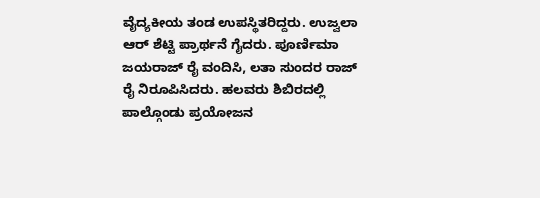ವೈದ್ಯಕೀಯ ತಂಡ ಉಪಸ್ಥಿತರಿದ್ದರು. ಉಜ್ವಲಾ ಆರ್ ಶೆಟ್ಟಿ ಪ್ರಾರ್ಥನೆ ಗೈದರು. ಪೂರ್ಣಿಮಾ ಜಯರಾಜ್ ರೈ ವಂದಿಸಿ, ಲತಾ ಸುಂದರ ರಾಜ್ ರೈ ನಿರೂಪಿಸಿದರು. ಹಲವರು ಶಿಬಿರದಲ್ಲಿ ಪಾಲ್ಗೊಂಡು ಪ್ರಯೋಜನ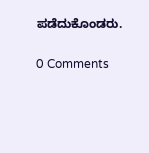ಪಡೆದುಕೊಂಡರು.

0 Comments